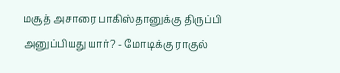மசூத் அசாரை பாகிஸ்தானுக்கு திருப்பி அனுப்பியது யார்? - மோடிக்கு ராகுல்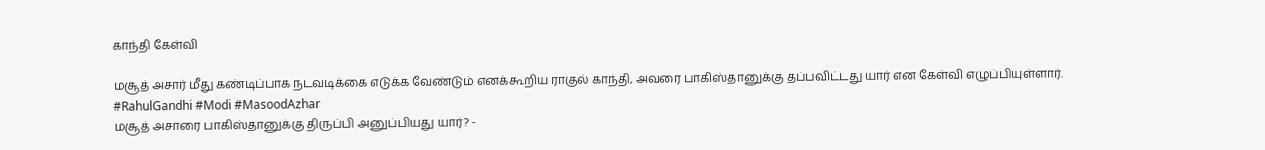காந்தி கேள்வி

மசூத் அசார் மீது கண்டிப்பாக நடவடிக்கை எடுக்க வேண்டும் எனக்கூறிய ராகுல் காந்தி, அவரை பாகிஸ்தானுக்கு தப்பவிட்டது யார் என கேள்வி எழுப்பியுள்ளார். #RahulGandhi #Modi #MasoodAzhar
மசூத் அசாரை பாகிஸ்தானுக்கு திருப்பி அனுப்பியது யார்? -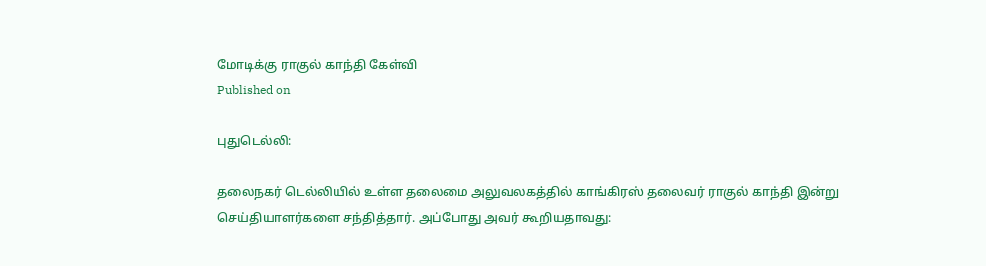மோடிக்கு ராகுல் காந்தி கேள்வி
Published on

புதுடெல்லி:

தலைநகர் டெல்லியில் உள்ள தலைமை அலுவலகத்தில் காங்கிரஸ் தலைவர் ராகுல் காந்தி இன்று செய்தியாளர்களை சந்தித்தார். அப்போது அவர் கூறியதாவது: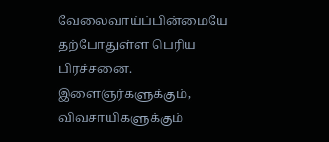வேலைவாய்ப்பின்மையே தற்போதுள்ள பெரிய பிரச்சனை. இளைஞர்களுக்கும், விவசாயிகளுக்கும்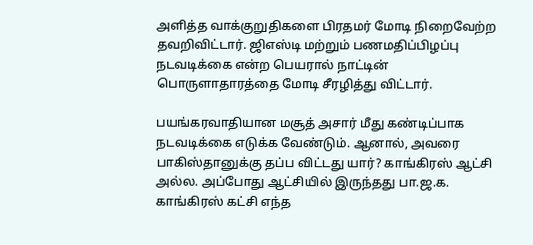அளித்த வாக்குறுதிகளை பிரதமர் மோடி நிறைவேற்ற தவறிவிட்டார். ஜிஎஸ்டி மற்றும் பணமதிப்பிழப்பு நடவடிக்கை என்ற பெயரால் நாட்டின் பொருளாதாரத்தை மோடி சீரழித்து விட்டார்.

பயங்கரவாதியான மசூத் அசார் மீது கண்டிப்பாக நடவடிக்கை எடுக்க வேண்டும். ஆனால், அவரை பாகிஸ்தானுக்கு தப்ப விட்டது யார்? காங்கிரஸ் ஆட்சி அல்ல. அப்போது ஆட்சியில் இருந்தது பா.ஜ.க. காங்கிரஸ் கட்சி எந்த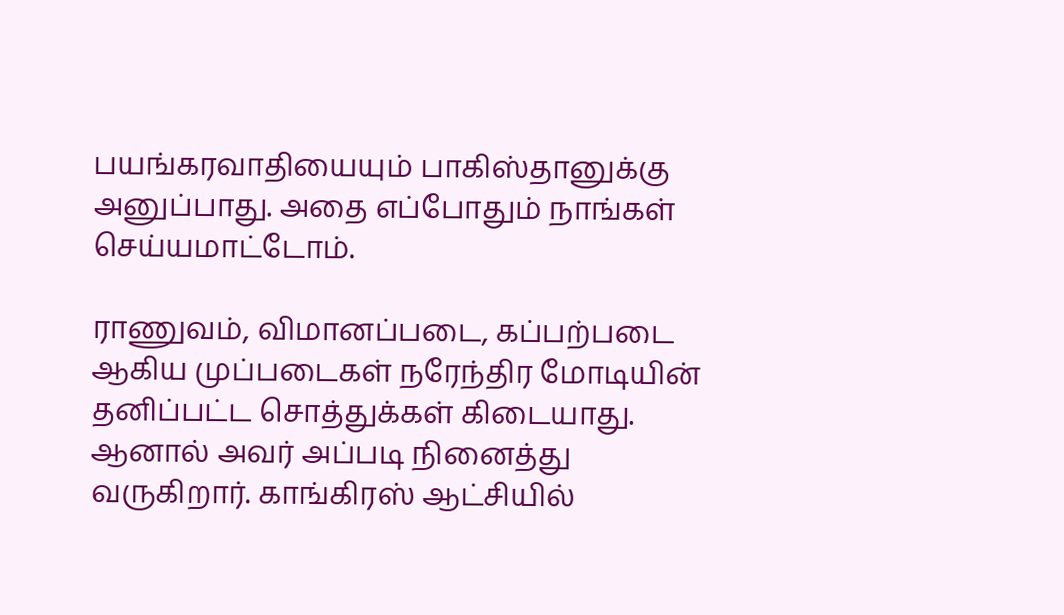பயங்கரவாதியையும் பாகிஸ்தானுக்கு அனுப்பாது. அதை எப்போதும் நாங்கள் செய்யமாட்டோம்.

ராணுவம், விமானப்படை, கப்பற்படை ஆகிய முப்படைகள் நரேந்திர மோடியின் தனிப்பட்ட சொத்துக்கள் கிடையாது. ஆனால் அவர் அப்படி நினைத்து வருகிறார். காங்கிரஸ் ஆட்சியில்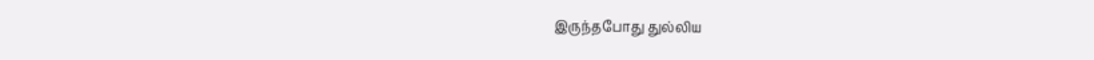இருந்தபோது துல்லிய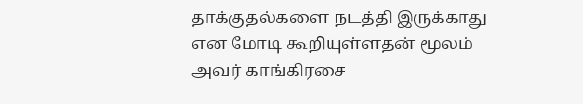தாக்குதல்களை நடத்தி இருக்காது என மோடி கூறியுள்ளதன் மூலம் அவர் காங்கிரசை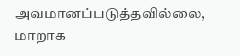அவமானப்படுத்தவில்லை, மாறாக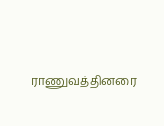ராணுவத்தினரை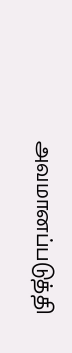அவமானப்படுத்தி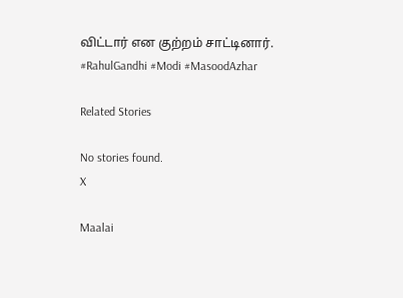விட்டார் என குற்றம் சாட்டினார். #RahulGandhi #Modi #MasoodAzhar

Related Stories

No stories found.
X

Maalai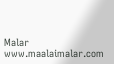Malar
www.maalaimalar.com